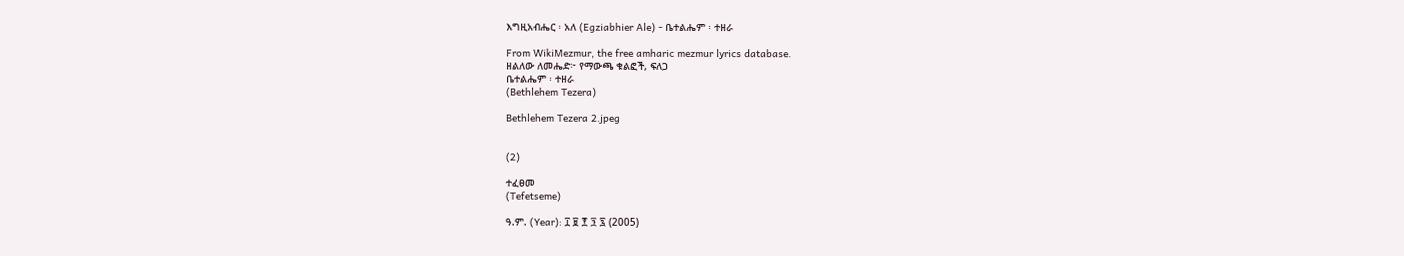እግዚአብሔር ፡ አለ (Egziabhier Ale) - ቤተልሔም ፡ ተዘራ

From WikiMezmur, the free amharic mezmur lyrics database.
ዘልለው ለመሔድ፦ የማውጫ ቁልፎች, ፍለጋ
ቤተልሔም ፡ ተዘራ
(Bethlehem Tezera)

Bethlehem Tezera 2.jpeg


(2)

ተፈፀመ
(Tefetseme)

ዓ.ም. (Year): ፲ ፱ ፻ ፺ ፯ (2005)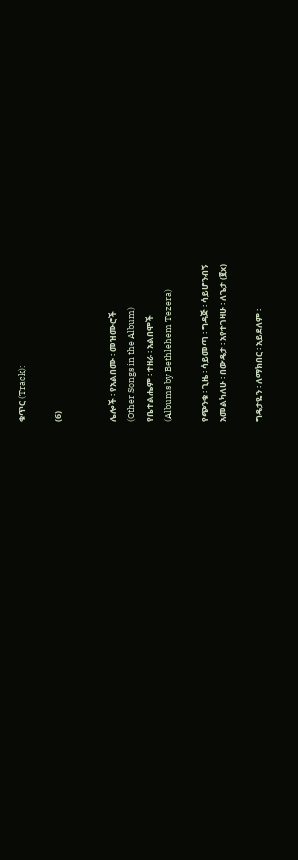ቁጥር (Track):

(6)


ሌሎች ፡ የአልበሙ ፡ መዝሙሮች
(Other Songs in the Album)
የቤተልሔም ፡ ተዘራ ፡ አልበሞች
(Albums by Bethlehem Tezera)

የጭንቁ ፡ ጊዜ ፡ ሳይመጣ ፡ ግዳጅ ፡ ሳይሆንብኝ
አመልካለሁ ፡ በውዴታ ፡ አየተገዛሁ ፡ ለጌታ (፪x)

ግዴታዬን ፡ ለማክበር ፡ አይደለም ፡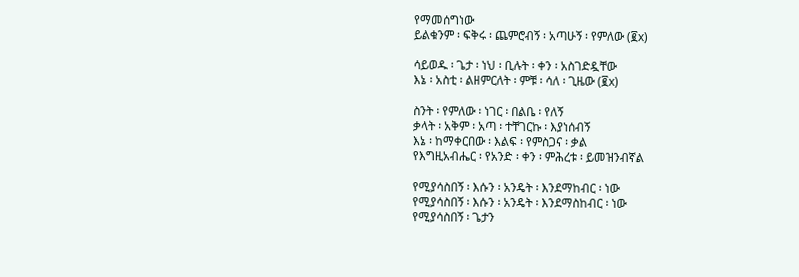የማመሰግነው
ይልቁንም ፡ ፍቅሩ ፡ ጨምሮብኝ ፡ አጣሁኝ ፡ የምለው (፪x)

ሳይወዱ ፡ ጌታ ፡ ነህ ፡ ቢሉት ፡ ቀን ፡ አስገድዷቸው
እኔ ፡ አስቲ ፡ ልዘምርለት ፡ ምቹ ፡ ሳለ ፡ ጊዜው (፪x)

ስንት ፡ የምለው ፡ ነገር ፡ በልቤ ፡ የለኝ
ቃላት ፡ አቅም ፡ አጣ ፡ ተቸገርኩ ፡ እያነሰብኝ
እኔ ፡ ከማቀርበው ፡ እልፍ ፡ የምስጋና ፡ ቃል
የእግዚአብሔር ፡ የአንድ ፡ ቀን ፡ ምሕረቱ ፡ ይመዝንብኛል

የሚያሳስበኝ ፡ እሱን ፡ አንዴት ፡ እንደማከብር ፡ ነው
የሚያሳስበኝ ፡ እሱን ፡ አንዴት ፡ እንደማስከብር ፡ ነው
የሚያሳስበኝ ፡ ጌታን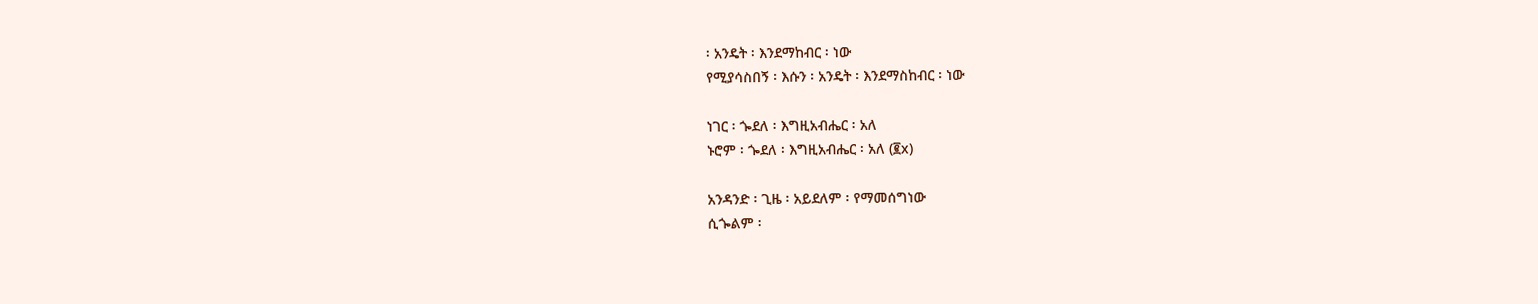፡ አንዴት ፡ እንደማከብር ፡ ነው
የሚያሳስበኝ ፡ እሱን ፡ አንዴት ፡ እንደማስከብር ፡ ነው

ነገር ፡ ጐደለ ፡ እግዚአብሔር ፡ አለ
ኑሮም ፡ ጐደለ ፡ እግዚአብሔር ፡ አለ (፪x)

አንዳንድ ፡ ጊዜ ፡ አይደለም ፡ የማመሰግነው
ሲጐልም ፡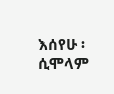እሰየሁ ፡ ሲሞላም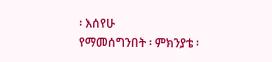፡ እሰየሁ
የማመሰግንበት ፡ ምክንያቴ ፡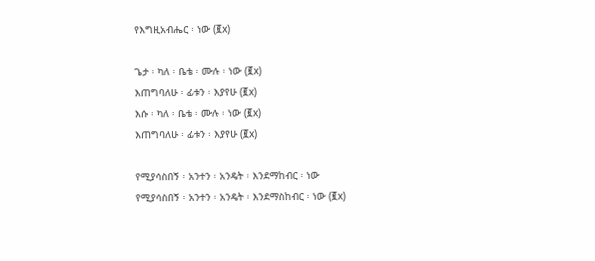የእግዚአብሔር ፡ ነው (፪x)

ጌታ ፡ ካለ ፡ ቤቴ ፡ ሙሉ ፡ ነው (፪x)
እጠግባለሁ ፡ ፊቱን ፡ እያየሁ (፪x)
እሱ ፡ ካለ ፡ ቤቴ ፡ ሙሉ ፡ ነው (፪x)
እጠግባለሁ ፡ ፊቱን ፡ እያየሁ (፪x)

የሚያሳስበኝ ፡ አንተን ፡ አንዴት ፡ እንደማከብር ፡ ነው
የሚያሳስበኝ ፡ አንተን ፡ አንዴት ፡ እንደማስከብር ፡ ነው (፪x)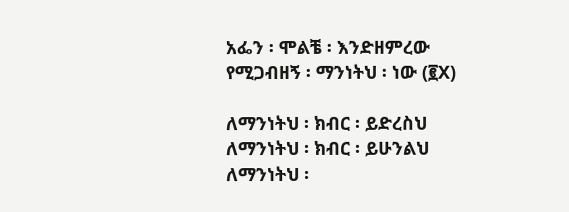አፌን ፡ ሞልቼ ፡ እንድዘምረው
የሚጋብዘኝ ፡ ማንነትህ ፡ ነው (፪X)

ለማንነትህ ፡ ክብር ፡ ይድረስህ
ለማንነትህ ፡ ክብር ፡ ይሁንልህ
ለማንነትህ ፡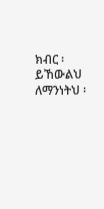ክብር ፡ ይኸውልህ
ለማንነትህ ፡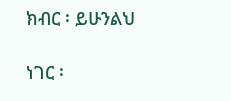ክብር ፡ ይሁንልህ

ነገር ፡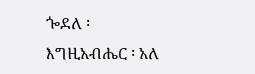ጐደለ ፡ እግዚአብሔር ፡ አለ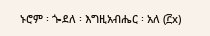ኑሮም ፡ ጐደለ ፡ እግዚአብሔር ፡ አለ (፫x)